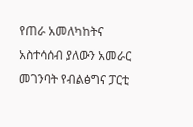የጠራ አመለካከትና አስተሳሰብ ያለውን አመራር መገንባት የብልፅግና ፓርቲ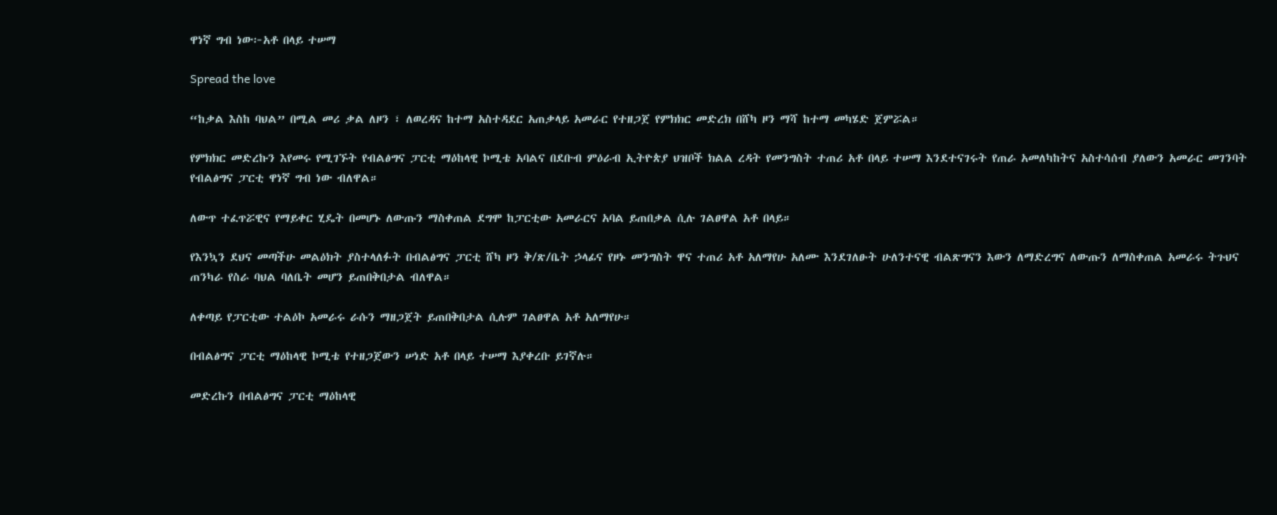ዋነኛ ግብ ነው፦አቶ በላይ ተሠማ

Spread the love

“ከቃል እስከ ባህል” በሚል መሪ ቃል ለዞን ፣ ለወረዳና ከተማ አስተዳደር አጠቃላይ አመራር የተዘጋጀ የምክክር መድረክ በሸካ ዞን ማሻ ከተማ መካሄድ ጀምሯል።

የምክክር መድረኩን እየመሩ የሚገኙት የብልፅግና ፓርቲ ማዕከላዊ ኮሚቴ አባልና በደቡብ ምዕራብ ኢትዮጵያ ህዝቦች ክልል ረዳት የመንግስት ተጠሪ አቶ በላይ ተሠማ እንደተናገሩት የጠራ አመለካከትና አስተሳሰብ ያለውን አመራር መገንባት የብልፅግና ፓርቲ ዋነኛ ግብ ነው ብለዋል።

ለውጥ ተፈጥሯዊና የማይቀር ሂዴት በመሆኑ ለውጡን ማስቀጠል ደግሞ ከፓርቲው አመራርና አባል ይጠበቃል ሲሉ ገልፀዋል አቶ በላይ።

የእንኳን ደህና መጣችሁ መልዕክት ያስተላለፉት በብልፅግና ፓርቲ ሸካ ዞን ቅ/ጽ/ቤት ኃላፊና የዞኑ መንግስት ዋና ተጠሪ አቶ አለማየሁ አለሙ እንደገለፁት ሁለንተናዊ ብልጽግናን እውን ለማድረግና ለውጡን ለማስቀጠል አመራሩ ትጉህና ጠንካራ የስራ ባህል ባለቤት መሆን ይጠበቅበታል ብለዋል።

ለቀጣይ የፓርቲው ተልዕኮ አመራሩ ራሱን ማዘጋጀት ይጠበቅበታል ሲሉም ገልፀዋል አቶ አለማየሁ።

በብልፅግና ፓርቲ ማዕከላዊ ኮሚቴ የተዘጋጀውን ሠነድ አቶ በላይ ተሠማ እያቀረቡ ይገኛሉ።

መድረኩን በብልፅግና ፓርቲ ማዕከላዊ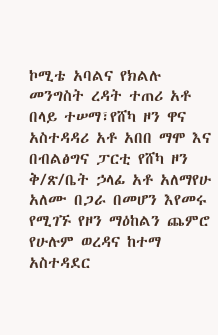ኮሚቴ አባልና የክልሉ መንግስት ረዳት ተጠሪ አቶ በላይ ተሠማ፣የሸካ ዞን ዋና አስተዳዳሪ አቶ አበበ ማሞ እና በብልፅግና ፓርቲ የሸካ ዞን ቅ/ጽ/ቤት ኃላፊ አቶ አለማየሁ አለሙ በጋራ በመሆን እየመሩ የሚገኙ የዞን ማዕከልን ጨምሮ የሁሉም ወረዳና ከተማ አስተዳደር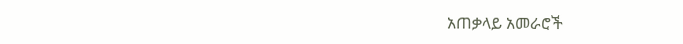አጠቃላይ አመራሮች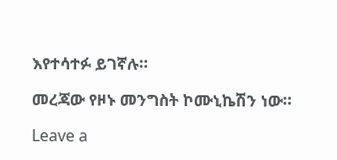እየተሳተፉ ይገኛሉ።

መረጃው የዞኑ መንግስት ኮሙኒኬሽን ነው።

Leave a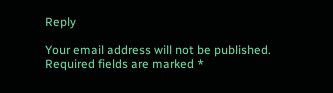Reply

Your email address will not be published. Required fields are marked *